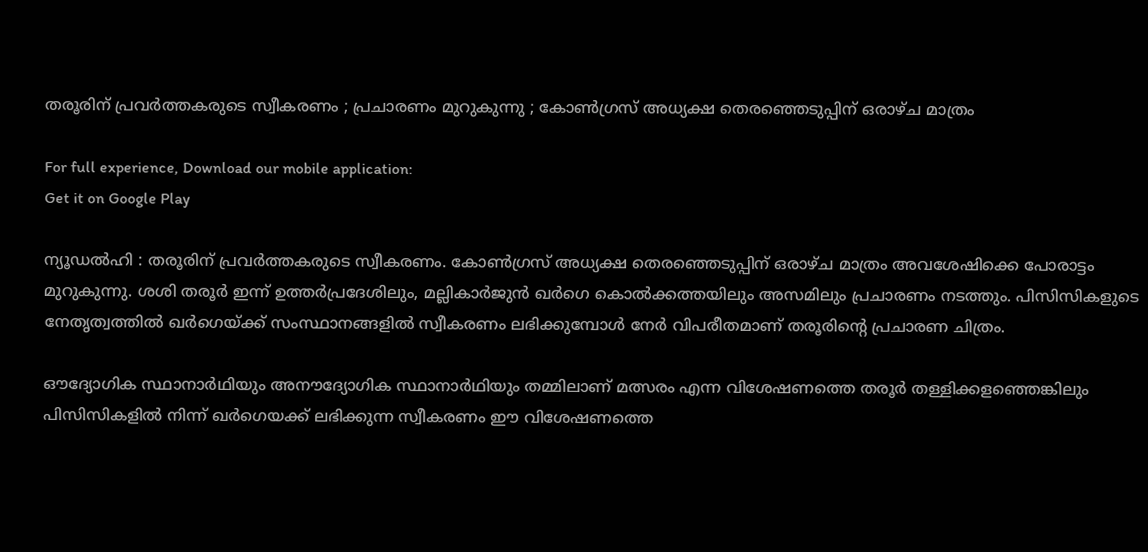തരൂരിന് പ്രവര്‍ത്തകരുടെ സ്വീകരണം ; പ്രചാരണം മുറുകുന്നു ; കോണ്‍ഗ്രസ് അധ്യക്ഷ തെരഞ്ഞെടുപ്പിന് ഒരാഴ്ച മാത്രം

For full experience, Download our mobile application:
Get it on Google Play

ന്യൂഡല്‍ഹി : തരൂരിന് പ്രവര്‍ത്തകരുടെ സ്വീകരണം. കോണ്‍ഗ്രസ് അധ്യക്ഷ തെരഞ്ഞെടുപ്പിന് ഒരാഴ്ച മാത്രം അവശേഷിക്കെ പോരാട്ടം മുറുകുന്നു. ശശി തരൂര്‍ ഇന്ന് ഉത്തര്‍പ്രദേശിലും, മല്ലികാര്‍ജുന്‍ ഖര്‍ഗെ കൊല്‍ക്കത്തയിലും അസമിലും പ്രചാരണം നടത്തും. പിസിസികളുടെ നേതൃത്വത്തില്‍ ഖര്‍ഗെയ്ക്ക് സംസ്ഥാനങ്ങളില്‍ സ്വീകരണം ലഭിക്കുമ്പോള്‍ നേര്‍ വിപരീതമാണ് തരൂരിന്‍റെ പ്രചാരണ ചിത്രം.

ഔദ്യോഗിക സ്ഥാനാര്‍ഥിയും അനൗദ്യോഗിക സ്ഥാനാര്‍ഥിയും തമ്മിലാണ് മത്സരം എന്ന വിശേഷണത്തെ തരൂര്‍ തള്ളിക്കളഞ്ഞെങ്കിലും പിസിസികളില്‍ നിന്ന് ഖര്‍ഗെയക്ക് ലഭിക്കുന്ന സ്വീകരണം ഈ വിശേഷണത്തെ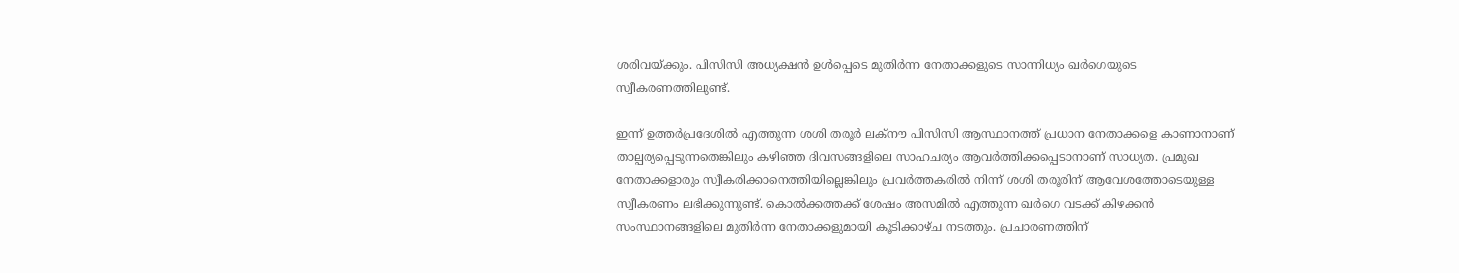ശരിവയ്ക്കും. പിസിസി അധ്യക്ഷന്‍ ഉള്‍പ്പെടെ മുതിര്‍ന്ന നേതാക്കളുടെ സാന്നിധ്യം ഖര്‍ഗെയുടെ സ്വീകരണത്തിലുണ്ട്.

ഇന്ന് ഉത്തര്‍പ്രദേശില്‍ എത്തുന്ന ശശി തരൂര്‍ ലക്നൗ പിസിസി ആസ്ഥാനത്ത് പ്രധാന നേതാക്കളെ കാണാനാണ് താല്പര്യപ്പെടുന്നതെങ്കിലും കഴിഞ്ഞ ദിവസങ്ങളിലെ സാഹചര്യം ആവര്‍ത്തിക്കപ്പെടാനാണ് സാധ്യത. പ്രമുഖ നേതാക്കളാരും സ്വീകരിക്കാനെത്തിയില്ലെങ്കിലും പ്രവ‍ര്‍ത്തകരില്‍ നിന്ന് ശശി തരൂരിന് ആവേശത്തോടെയുള്ള സ്വീകരണം ലഭിക്കുന്നുണ്ട്. കൊല്‍ക്കത്തക്ക് ശേഷം അസമില്‍ എത്തുന്ന ഖര്‍ഗെ വടക്ക് കിഴക്കന്‍ സംസ്ഥാനങ്ങളിലെ മുതിര്‍ന്ന നേതാക്കളുമായി കൂടിക്കാഴ്ച നടത്തും. പ്രചാരണത്തിന്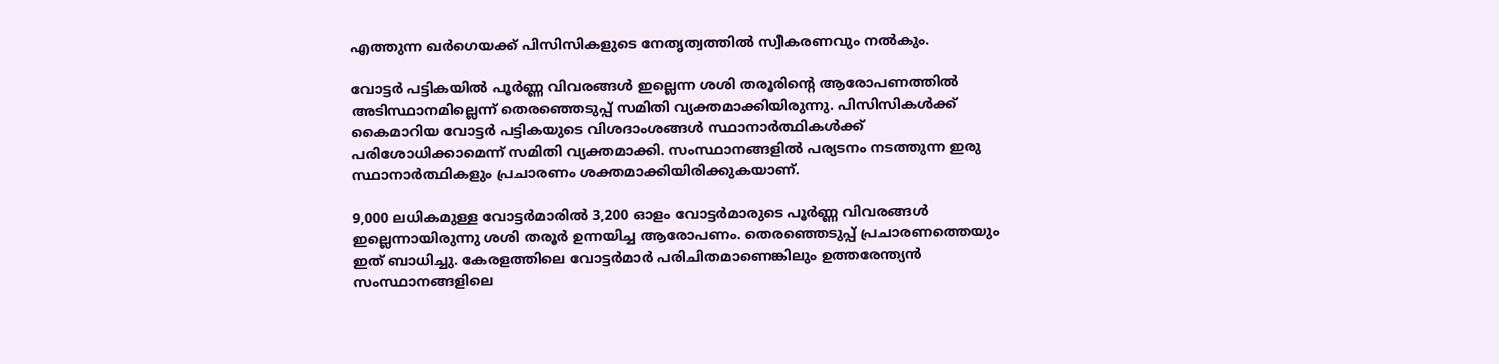എത്തുന്ന ഖര്‍ഗെയക്ക് പിസിസികളുടെ നേതൃത്വത്തില്‍ സ്വീകരണവും നല്‍കും.

വോട്ടര്‍ പട്ടികയില്‍ പൂര്‍ണ്ണ വിവരങ്ങള്‍ ഇല്ലെന്ന ശശി തരൂരിന്‍റെ ആരോപണത്തില്‍ അടിസ്ഥാനമില്ലെന്ന് തെരഞ്ഞെടുപ്പ് സമിതി വ്യക്തമാക്കിയിരുന്നു. പിസിസികള്‍ക്ക് കൈമാറിയ വോട്ടര്‍ പട്ടികയുടെ വിശദാംശങ്ങള്‍ സ്ഥാനാര്‍ത്ഥികള്‍ക്ക് പരിശോധിക്കാമെന്ന് സമിതി വ്യക്തമാക്കി. സംസ്ഥാനങ്ങളില്‍ പര്യടനം നടത്തുന്ന ഇരു സ്ഥാനാര്‍ത്ഥികളും പ്രചാരണം ശക്തമാക്കിയിരിക്കുകയാണ്.

9,000 ലധികമുള്ള വോട്ടര്‍മാരില്‍ 3,200 ഓളം വോട്ടര്‍മാരുടെ പൂര്‍ണ്ണ വിവരങ്ങള്‍ ഇല്ലെന്നായിരുന്നു ശശി തരൂര്‍ ഉന്നയിച്ച ആരോപണം. തെരഞ്ഞെടുപ്പ് പ്രചാരണത്തെയും ഇത് ബാധിച്ചു. കേരളത്തിലെ വോട്ടര്‍മാര്‍ പരിചിതമാണെങ്കിലും ഉത്തരേന്ത്യന്‍ സംസ്ഥാനങ്ങളിലെ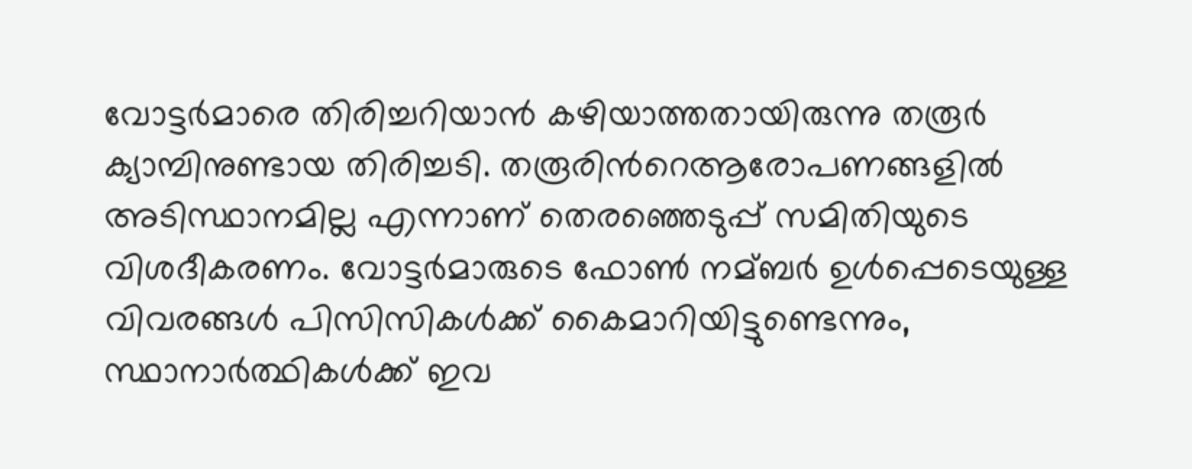വോട്ടര്‍മാരെ തിരിച്ചറിയാന്‍ കഴിയാത്തതായിരുന്നു തരൂര്‍ ക്യാമ്പിനുണ്ടായ തിരിച്ചടി. തരൂരിന്‍റെആരോപണങ്ങളില്‍ അടിസ്ഥാനമില്ല എന്നാണ് തെരഞ്ഞെടുപ്പ് സമിതിയുടെ വിശദീകരണം. വോട്ടര്‍മാരുടെ ഫോണ്‍ നമ്ബര്‍ ഉള്‍പ്പെടെയുള്ള വിവരങ്ങള്‍ പിസിസികള്‍ക്ക് കൈമാറിയിട്ടുണ്ടെന്നും, സ്ഥാനാര്‍ത്ഥികള്‍ക്ക് ഇവ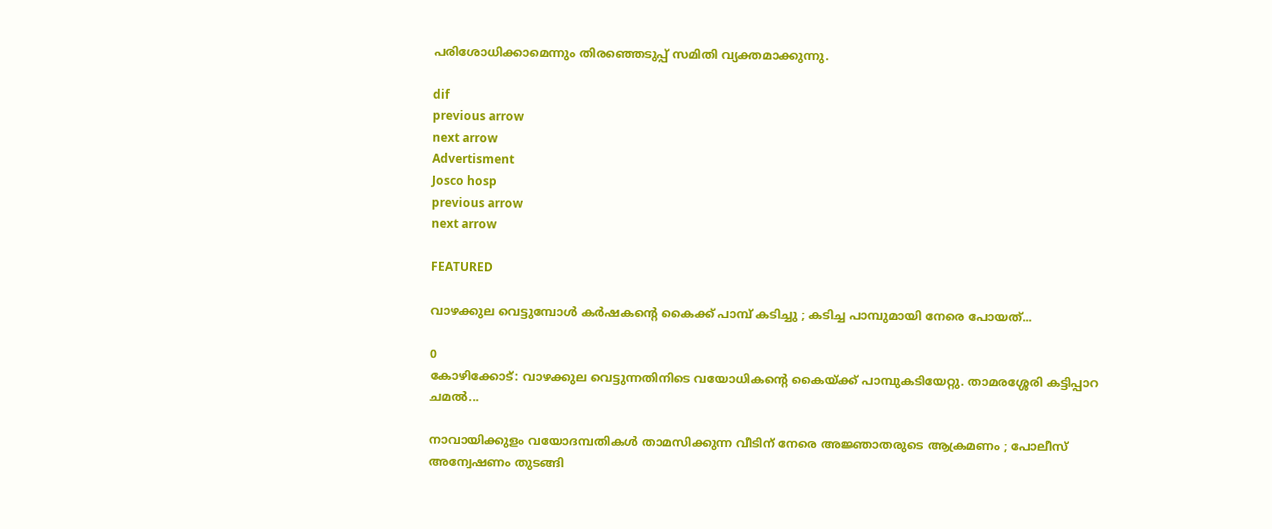പരിശോധിക്കാമെന്നും തിരഞ്ഞെടുപ്പ് സമിതി വ്യക്തമാക്കുന്നു.

dif
previous arrow
next arrow
Advertisment
Josco hosp
previous arrow
next arrow

FEATURED

വാഴക്കുല വെട്ടുമ്പോള്‍ കര്‍ഷകന്‍റെ കൈക്ക് പാമ്പ് കടിച്ചു ; കടിച്ച പാമ്പുമായി നേരെ പോയത്...

0
കോഴിക്കോട്: വാഴക്കുല വെട്ടുന്നതിനിടെ വയോധികന്‍റെ കൈയ്ക്ക് പാമ്പുകടിയേറ്റു. താമരശ്ശേരി കട്ടിപ്പാറ ചമല്‍...

നാവായിക്കുളം വയോദമ്പതികൾ താമസിക്കുന്ന വീടിന് നേരെ അജ്ഞാതരുടെ ആക്രമണം ; പോലീസ് അന്വേഷണം തുടങ്ങി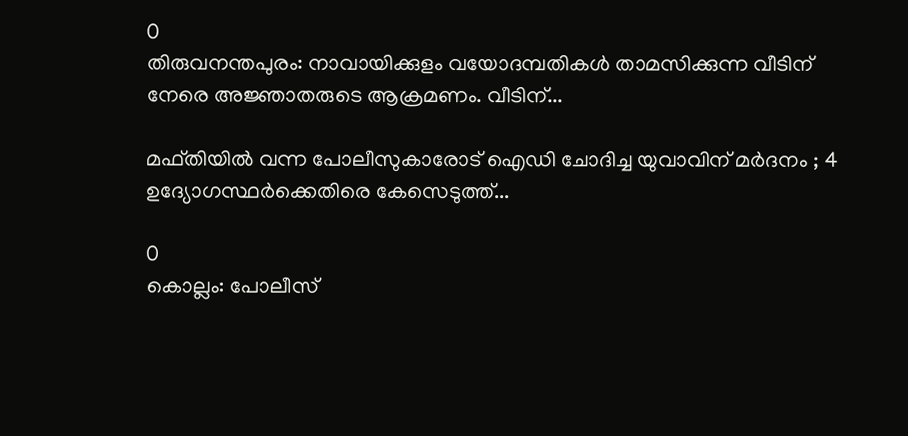0
തിരുവനന്തപുരം: നാവായിക്കുളം വയോദമ്പതികൾ താമസിക്കുന്ന വീടിന് നേരെ അജ്ഞാതരുടെ ആക്രമണം. വീടിന്...

മഫ്തിയിൽ വന്ന പോലീസുകാരോട് ഐഡി ചോദിച്ച യുവാവിന് മർദനം ; 4 ഉദ്യോഗസ്ഥർക്കെതിരെ കേസെടുത്ത്...

0
കൊല്ലം: പോലീസ്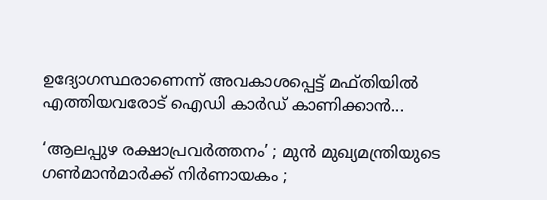ഉദ്യോഗസ്ഥരാണെന്ന് അവകാശപ്പെട്ട് മഫ്‌തിയിൽ എത്തിയവരോട് ഐഡി കാർഡ് കാണിക്കാൻ...

‘ആലപ്പുഴ രക്ഷാപ്രവർത്തനം’ ; മുൻ മുഖ്യമന്ത്രിയുടെ ഗൺമാൻമാർക്ക് നിർണായകം ;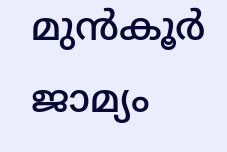മുൻകൂർ ജാമ്യം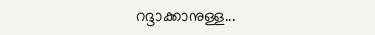റദ്ദാക്കാനുള്ള...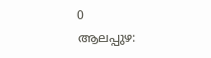0
ആലപ്പുഴ: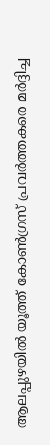ആലപ്പുഴയിൽ യൂത്ത് കോൺഗ്രസ് പ്രവർത്തകരെ മർദ്ദിച്ച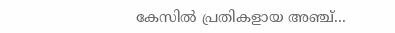കേസിൽ പ്രതികളായ അഞ്ച്...